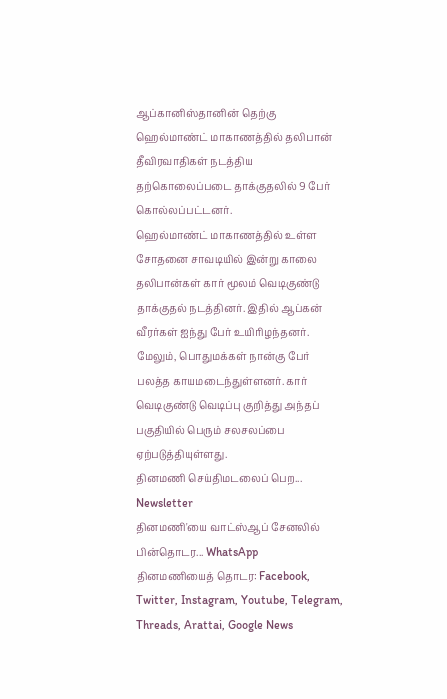ஆப்கானிஸ்தானின் தெற்கு ஹெல்மாண்ட் மாகாணத்தில் தலிபான் தீவிரவாதிகள் நடத்திய தற்கொலைப்படை தாக்குதலில் 9 பேர் கொல்லப்பட்டனர்.
ஹெல்மாண்ட் மாகாணத்தில் உள்ள சோதனை சாவடியில் இன்று காலை தலிபான்கள் கார் மூலம் வெடிகுண்டு தாக்குதல் நடத்தினர். இதில் ஆப்கன் வீரர்கள் ஐந்து பேர் உயிரிழந்தனர்.
மேலும், பொதுமக்கள் நான்கு பேர் பலத்த காயமடைந்துள்ளனர். கார் வெடிகுண்டு வெடிப்பு குறித்து அந்தப் பகுதியில் பெரும் சலசலப்பை ஏற்படுத்தியுள்ளது.
தினமணி செய்திமடலைப் பெற... Newsletter
தினமணி'யை வாட்ஸ்ஆப் சேனலில் பின்தொடர... WhatsApp
தினமணியைத் தொடர: Facebook, Twitter, Instagram, Youtube, Telegram, Threads, Arattai, Google News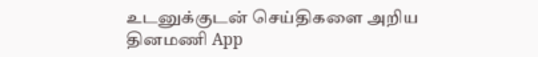உடனுக்குடன் செய்திகளை அறிய தினமணி App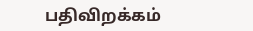பதிவிறக்கம்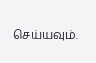செய்யவும்.